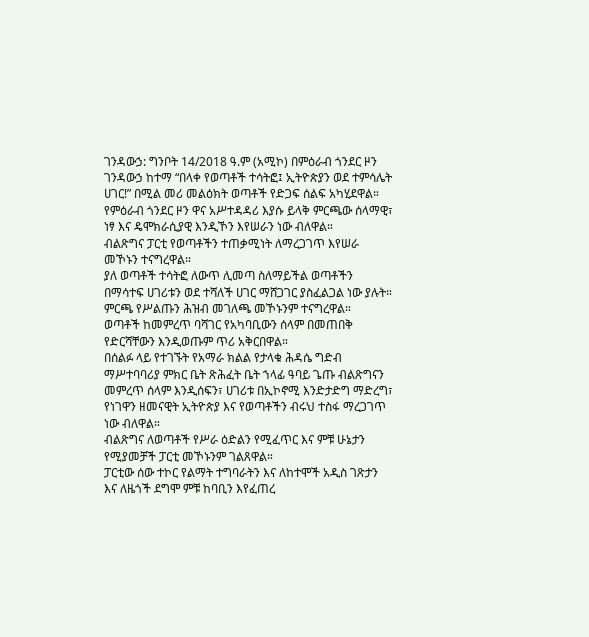ገንዳውኃ: ግንቦት 14/2018 ዓ.ም (አሚኮ) በምዕራብ ጎንደር ዞን ገንዳውኃ ከተማ “በላቀ የወጣቶች ተሳትፎ፤ ኢትዮጵያን ወደ ተምሳሌት ሀገር!” በሚል መሪ መልዕክት ወጣቶች የድጋፍ ሰልፍ አካሂደዋል።
የምዕራብ ጎንደር ዞን ዋና አሥተዳዳሪ እያሱ ይላቅ ምርጫው ሰላማዊ፣ ነፃ እና ዴሞክራሲያዊ እንዲኾን እየሠራን ነው ብለዋል።
ብልጽግና ፓርቲ የወጣቶችን ተጠቃሚነት ለማረጋገጥ እየሠራ መኾኑን ተናግረዋል።
ያለ ወጣቶች ተሳትፎ ለውጥ ሊመጣ ስለማይችል ወጣቶችን በማሳተፍ ሀገሪቱን ወደ ተሻለች ሀገር ማሸጋገር ያስፈልጋል ነው ያሉት። ምርጫ የሥልጡን ሕዝብ መገለጫ መኾኑንም ተናግረዋል።
ወጣቶች ከመምረጥ ባሻገር የአካባቢውን ሰላም በመጠበቅ የድርሻቸውን እንዲወጡም ጥሪ አቅርበዋል።
በሰልፉ ላይ የተገኙት የአማራ ክልል የታላቁ ሕዳሴ ግድብ ማሥተባባሪያ ምክር ቤት ጽሕፈት ቤት ኀላፊ ዓባይ ጌጡ ብልጽግናን መምረጥ ሰላም እንዲሰፍን፣ ሀገሪቱ በኢኮኖሚ እንድታድግ ማድረግ፣ የነገዋን ዘመናዊት ኢትዮጵያ እና የወጣቶችን ብሩህ ተስፋ ማረጋገጥ ነው ብለዋል።
ብልጽግና ለወጣቶች የሥራ ዕድልን የሚፈጥር እና ምቹ ሁኔታን የሚያመቻች ፓርቲ መኾኑንም ገልጸዋል።
ፓርቲው ሰው ተኮር የልማት ተግባራትን እና ለከተሞች አዲስ ገጽታን እና ለዜጎች ደግሞ ምቹ ከባቢን እየፈጠረ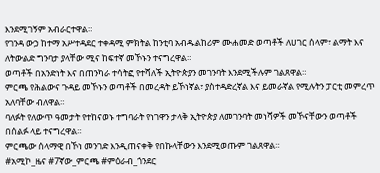እንደሚገኝም አብራርተዋል።
የገንዳ ውኃ ከተማ አሥተዳደር ተቀዳሚ ምክትል ከንቲባ አብዱልከሪም ሙሐመድ ወጣቶች ለሀገር ሰላም፣ ልማት እና ለትውልድ ግንባታ ያላቸው ሚና ከፍተኛ መኾኑን ተናግረዋል።
ወጣቶች በአንድነት እና በጠንካራ ተሳትፎ የተሻለች ኢትዮጵያን መገንባት እንደሚችሉም ገልጸዋል።
ምርጫ የሕልውና ጉዳይ መኾኑን ወጣቶች በመረዳት ይኾነኛል፣ ያስተዳድረኛል እና ይመራኛል የሚሉትን ፓርቲ መምረጥ አለባቸው ብለዋል።
ባለፉት የለውጥ ዓመታት የተከናወኑ ተግባራት የነገዋን ታላቅ ኢትዮጵያ ለመገንባት መነሻዎች መኾናቸውን ወጣቶች በሰልፉ ላይ ተናግረዋል።
ምርጫው ሰላማዊ በኾነ መንገድ እንዲጠናቀቅ የበኩላቸውን እንደሚወጡም ገልጸዋል።
#አሚኮ_ዜና #7ኛው_ምርጫ #ምዕራብ_ጎንደር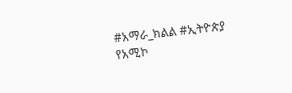#አማራ_ክልል #ኢትዮጵያ
የአሚኮ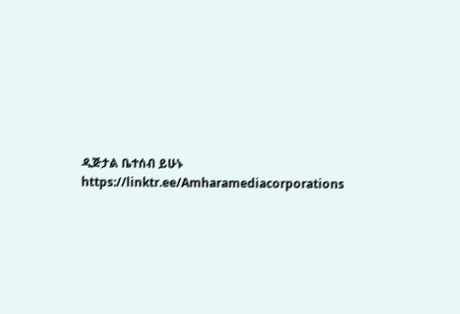ዲጅታል ቤተሰብ ይሁኑ
https://linktr.ee/Amharamediacorporations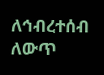ለኅብረተሰብ ለውጥ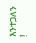እንተጋለን !